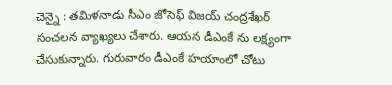చెన్నై : తమిళనాడు సీఎం జోసెఫ్ విజయ్ చంద్రశేఖర్ సంచలన వ్యాఖ్యలు చేశారు. ఆయన డీఎంకే ను లక్ష్యంగా చేసుకున్నారు. గురువారం డీఎంకే హయాంలో చోటు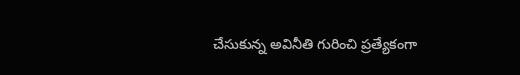చేసుకున్న అవినీతి గురించి ప్రత్యేకంగా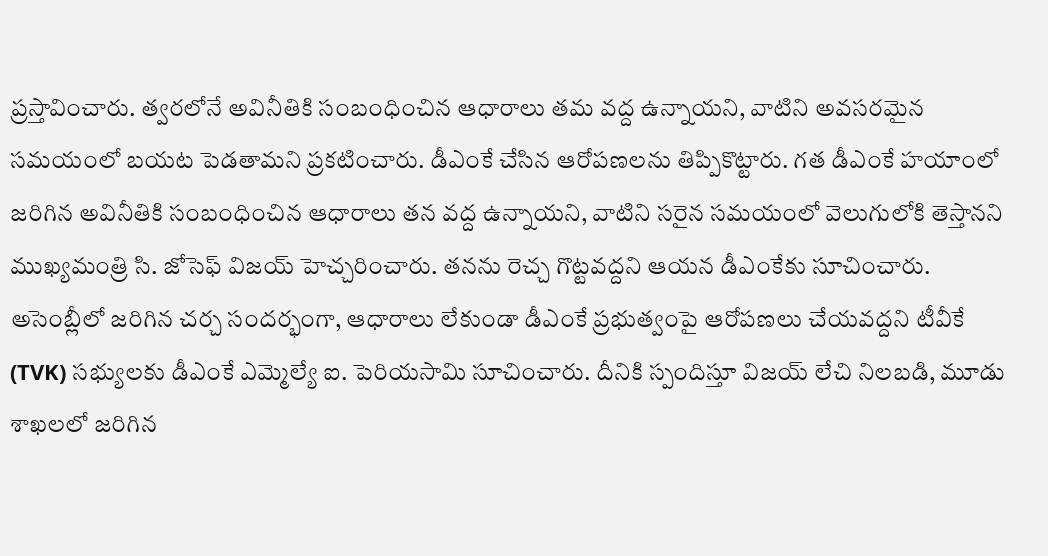ప్రస్తావించారు. త్వరలోనే అవినీతికి సంబంధించిన ఆధారాలు తమ వద్ద ఉన్నాయని, వాటిని అవసరమైన సమయంలో బయట పెడతామని ప్రకటించారు. డీఎంకే చేసిన ఆరోపణలను తిప్పికొట్టారు. గత డీఎంకే హయాంలో జరిగిన అవినీతికి సంబంధించిన ఆధారాలు తన వద్ద ఉన్నాయని, వాటిని సరైన సమయంలో వెలుగులోకి తెస్తానని ముఖ్యమంత్రి సి. జోసెఫ్ విజయ్ హెచ్చరించారు. తనను రెచ్చ గొట్టవద్దని ఆయన డీఎంకేకు సూచించారు.
అసెంబ్లీలో జరిగిన చర్చ సందర్భంగా, ఆధారాలు లేకుండా డీఎంకే ప్రభుత్వంపై ఆరోపణలు చేయవద్దని టీవీకే (TVK) సభ్యులకు డీఎంకే ఎమ్మెల్యే ఐ. పెరియసామి సూచించారు. దీనికి స్పందిస్తూ విజయ్ లేచి నిలబడి, మూడు శాఖలలో జరిగిన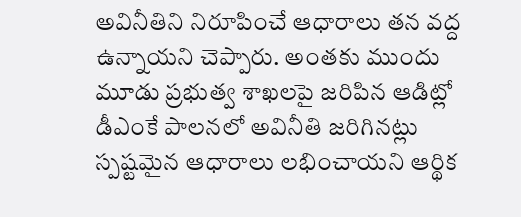అవినీతిని నిరూపించే ఆధారాలు తన వద్ద ఉన్నాయని చెప్పారు. అంతకు ముందు మూడు ప్రభుత్వ శాఖలపై జరిపిన ఆడిట్లో డీఎంకే పాలనలో అవినీతి జరిగినట్లు స్పష్టమైన ఆధారాలు లభించాయని ఆర్థిక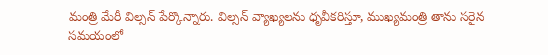మంత్రి మేరీ విల్సన్ పేర్కొన్నారు. విల్సన్ వ్యాఖ్యలను ధృవీకరిస్తూ, ముఖ్యమంత్రి తాను సరైన సమయంలో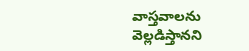వాస్తవాలను వెల్లడిస్తానని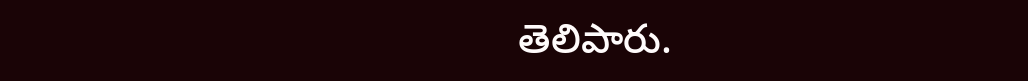తెలిపారు.